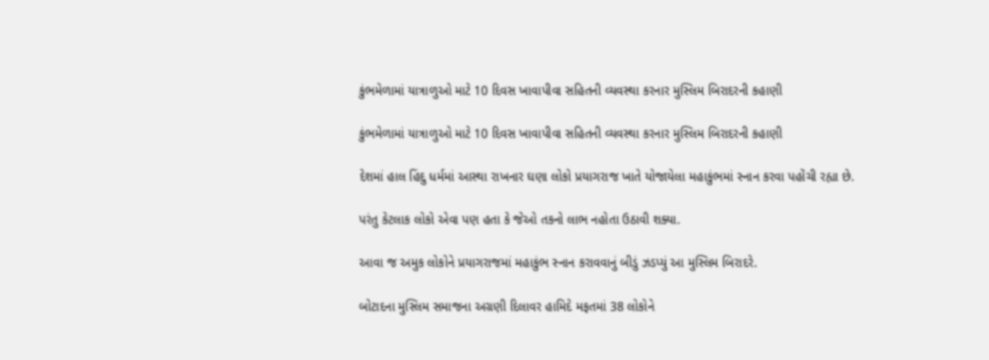કુંભમેળામાં યાત્રાળુઓ માટે 10 દિવસ ખાવાપીવા સહિતની વ્યવસ્થા કરનાર મુસ્લિમ બિરાદરની કહાણી

કુંભમેળામાં યાત્રાળુઓ માટે 10 દિવસ ખાવાપીવા સહિતની વ્યવસ્થા કરનાર મુસ્લિમ બિરાદરની કહાણી

દેશમાં હાલ હિંદુ ધર્મમાં આસ્થા રાખનાર ઘણા લોકો પ્રયાગરાજ ખાતે યોજાયેલા મહાકુંભમાં સ્નાન કરવા પહોંચી રહ્યા છે.

પરંતુ કેટલાક લોકો એવા પણ હતા કે જેઓ તકનો લાભ નહોતા ઉઠાવી શક્યા.

આવા જ અમુક લોકોને પ્રયાગરાજમાં મહાકુંભ સ્નાન કરાવવાનું બીડું ઝડપ્યું આ મુસ્લિમ બિરાદરે.

બોટાદના મુસ્લિમ સમાજના અગ્રણી દિલાવર હામિદે મફતમાં 38 લોકોને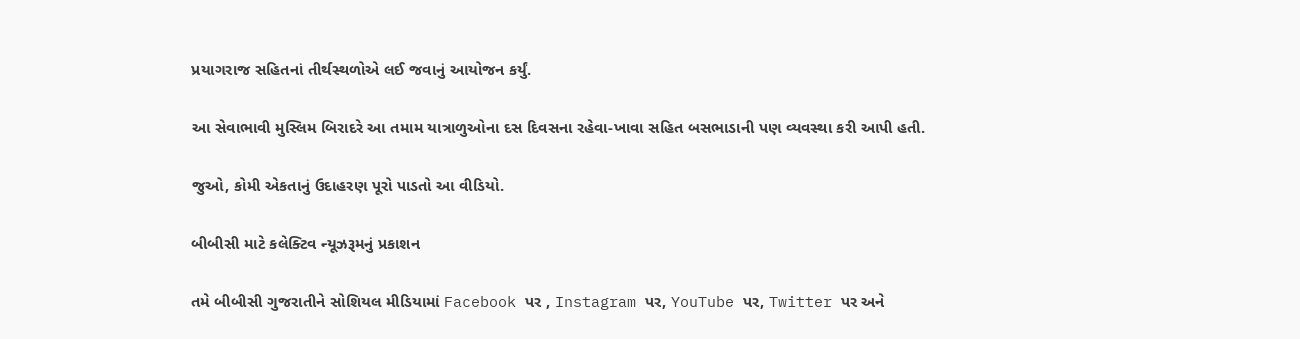પ્રયાગરાજ સહિતનાં તીર્થસ્થળોએ લઈ જવાનું આયોજન કર્યું.

આ સેવાભાવી મુસ્લિમ બિરાદરે આ તમામ યાત્રાળુઓના દસ દિવસના રહેવા-ખાવા સહિત બસભાડાની પણ વ્યવસ્થા કરી આપી હતી.

જુઓ, કોમી એકતાનું ઉદાહરણ પૂરો પાડતો આ વીડિયો.

બીબીસી માટે કલેક્ટિવ ન્યૂઝરૂમનું પ્રકાશન

તમે બીબીસી ગુજરાતીને સોશિયલ મીડિયામાં Facebook પર , Instagram પર, YouTube પર, Twitter પર અને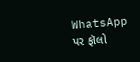WhatsApp પર ફૉલો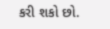કરી શકો છો.